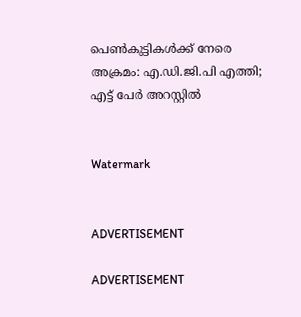പെണ്‍കുട്ടികള്‍ക്ക് നേരെ അക്രമം: എ.ഡി.ജി.പി എത്തി; എട്ട് പേര്‍ അറസ്റ്റില്‍


Watermark


ADVERTISEMENT

ADVERTISEMENT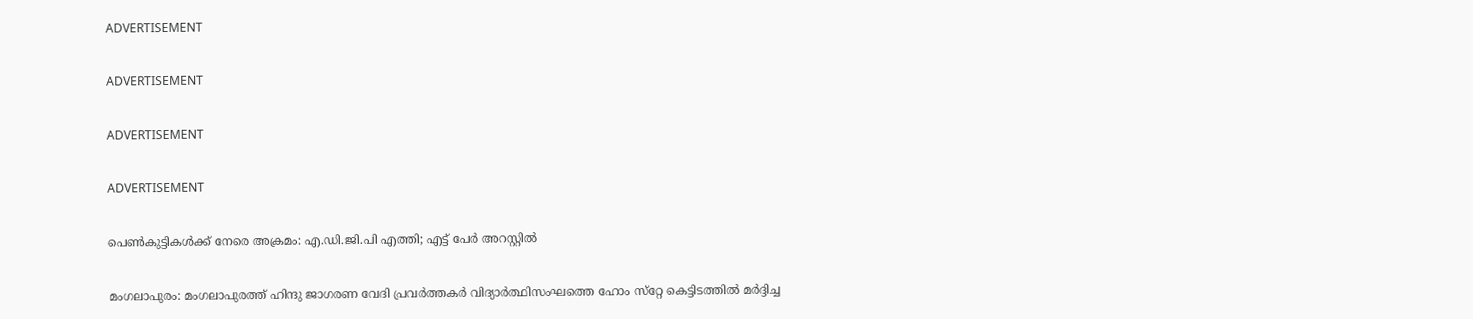ADVERTISEMENT

ADVERTISEMENT

ADVERTISEMENT

ADVERTISEMENT

പെണ്‍കുട്ടികള്‍ക്ക് നേരെ അക്രമം: എ.ഡി.ജി.പി എത്തി; എട്ട് പേര്‍ അറസ്റ്റില്‍

മംഗലാപുരം: മംഗലാപുരത്ത് ഹിന്ദു ജാഗരണ വേദി പ്രവര്‍ത്തകര്‍ വിദ്യാര്‍ത്ഥിസംഘത്തെ ഹോം സ്‌റ്റേ കെട്ടിടത്തില്‍ മര്‍ദ്ദിച്ച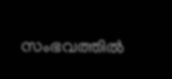സംഭവത്തില്‍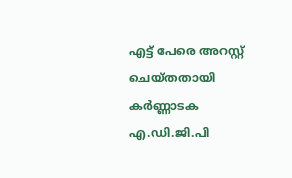എട്ട് പേരെ അറസ്റ്റ് ചെയ്തതായി കര്‍ണ്ണാടക എ.ഡി.ജി.പി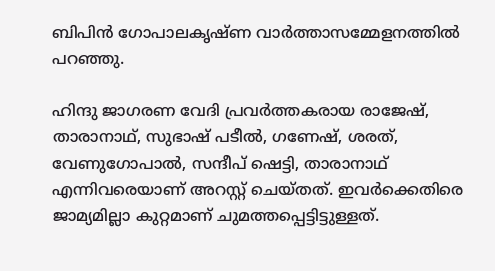ബിപിന്‍ ഗോപാലകൃഷ്ണ വാര്‍ത്താസമ്മേളനത്തില്‍ പറഞ്ഞു.

ഹിന്ദു ജാഗരണ വേദി പ്രവര്‍ത്തകരായ രാജേഷ്, താരാനാഥ്, സുഭാഷ് പടീല്‍, ഗണേഷ്, ശരത്, വേണുഗോപാല്‍, സന്ദീപ് ഷെട്ടി, താരാനാഥ് എന്നിവരെയാണ് അറസ്റ്റ് ചെയ്തത്. ഇവര്‍ക്കെതിരെ ജാമ്യമില്ലാ കുറ്റമാണ് ചുമത്തപ്പെട്ടിട്ടുള്ളത്.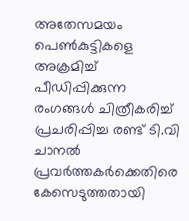അതേസമയം പെണ്‍കുട്ടികളെ അക്രമിച്ച് പീഡിപ്പിക്കുന്ന രംഗങ്ങള്‍ ചിത്രീകരിച്ച് പ്രചരിപ്പിച്ച രണ്ട് ടി.വി ചാനല്‍ പ്രവര്‍ത്തകര്‍ക്കെതിരെ കേസെടുത്തതായി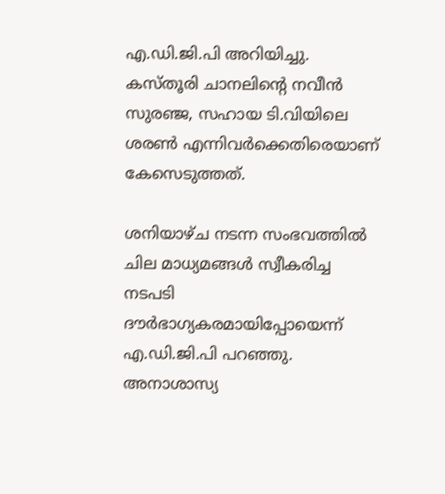എ.ഡി.ജി.പി അറിയിച്ചു. കസ്തൂരി ചാനലിന്റെ നവീന്‍ സുരഞ്ജ, സഹായ ടി.വിയിലെ ശരണ്‍ എന്നിവര്‍ക്കെതിരെയാണ് കേസെടുത്തത്.

ശനിയാഴ്ച നടന്ന സംഭവത്തില്‍ ചില മാധ്യമങ്ങള്‍ സ്വീകരിച്ച നടപടി ദൗര്‍ഭാഗ്യകരമായിപ്പോയെന്ന് എ.ഡി.ജി.പി പറഞ്ഞു. അനാശാസ്യ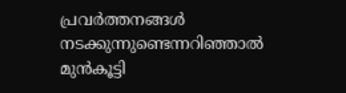പ്രവര്‍ത്തനങ്ങള്‍ നടക്കുന്നുണ്ടെന്നറിഞ്ഞാല്‍ മുന്‍കൂട്ടി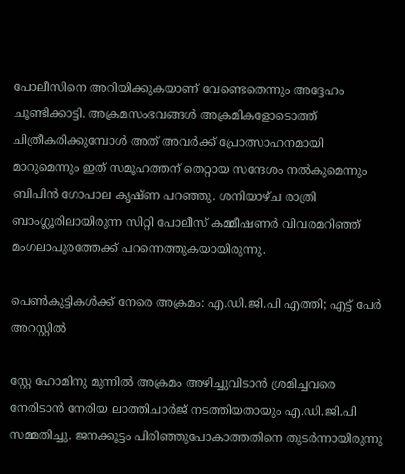പോലീസിനെ അറിയിക്കുകയാണ് വേണ്ടെതെന്നും അദ്ദേഹം ചൂണ്ടിക്കാട്ടി. അക്രമസംഭവങ്ങള്‍ അക്രമികളോടൊത്ത് ചിത്രീകരിക്കുമ്പോള്‍ അത് അവര്‍ക്ക് പ്രോത്സാഹനമായി മാറുമെന്നും ഇത് സമൂഹത്തന് തെറ്റായ സന്ദേശം നല്‍കുമെന്നും ബിപിന്‍ ഗോപാല കൃഷ്ണ പറഞ്ഞു. ശനിയാഴ്ച രാത്രി ബാംഗ്ലൂരിലായിരുന്ന സിറ്റി പോലീസ് കമ്മീഷണര്‍ വിവരമറിഞ്ഞ് മംഗലാപുരത്തേക്ക് പറന്നെത്തുകയായിരുന്നു.

പെണ്‍കുട്ടികള്‍ക്ക് നേരെ അക്രമം: എ.ഡി.ജി.പി എത്തി; എട്ട് പേര്‍ അറസ്റ്റില്‍

സ്റ്റേ ഹോമിനു മുന്നില്‍ അക്രമം അഴിച്ചുവിടാന്‍ ശ്രമിച്ചവരെ നേരിടാന്‍ നേരിയ ലാത്തിചാര്‍ജ് നടത്തിയതായും എ.ഡി.ജി.പി സമ്മതിച്ചു. ജനക്കൂട്ടം പിരിഞ്ഞുപോകാത്തതിനെ തുടര്‍ന്നായിരുന്നു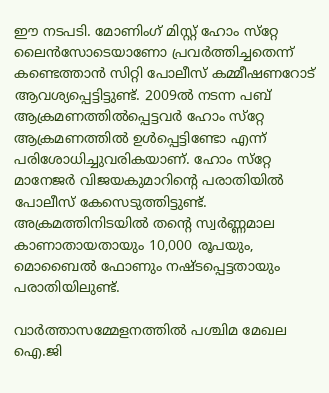ഈ നടപടി. മോണിംഗ് മിസ്റ്റ് ഹോം സ്‌റ്റേ ലൈന്‍സോടെയാണോ പ്രവര്‍ത്തിച്ചതെന്ന് കണ്ടെത്താന്‍ സിറ്റി പോലീസ് കമ്മീഷണറോട് ആവശ്യപ്പെട്ടിട്ടുണ്ട്. 2009ല്‍ നടന്ന പബ് ആക്രമണത്തില്‍പ്പെട്ടവര്‍ ഹോം സ്‌റ്റേ ആക്രമണത്തില്‍ ഉള്‍പ്പെട്ടിണ്ടോ എന്ന് പരിശോധിച്ചുവരികയാണ്. ഹോം സ്‌റ്റേ മാനേജര്‍ വിജയകുമാറിന്റെ പരാതിയില്‍ പോലീസ് കേസെടുത്തിട്ടുണ്ട്. അക്രമത്തിനിടയില്‍ തന്റെ സ്വര്‍ണ്ണമാല കാണാതായതായും 10,000 രൂപയും, മൊബൈല്‍ ഫോണും നഷ്ടപ്പെട്ടതായും പരാതിയിലുണ്ട്.

വാര്‍ത്താസമ്മേളനത്തില്‍ പശ്ചിമ മേഖല ഐ.ജി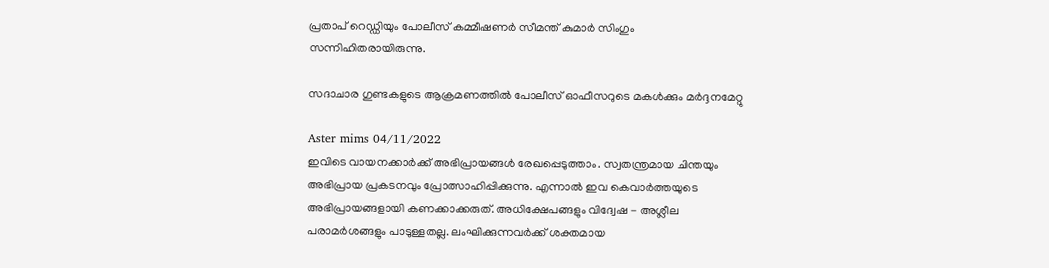പ്രതാപ് റെഡ്ഡിയും പോലീസ് കമ്മീഷണര്‍ സീമന്ത് കുമാര്‍ സിംഗും സന്നിഹിതരായിരുന്നു.

സദാചാര ഗുണ്ടകളുടെ ആക്രമണത്തില്‍ പോലീസ് ഓഫീസറുടെ മകള്‍ക്കും മര്‍ദ്ദനമേറ്റു

Aster mims 04/11/2022
ഇവിടെ വായനക്കാർക്ക് അഭിപ്രായങ്ങൾ രേഖപ്പെടുത്താം. സ്വതന്ത്രമായ ചിന്തയും അഭിപ്രായ പ്രകടനവും പ്രോത്സാഹിപ്പിക്കുന്നു. എന്നാൽ ഇവ കെവാർത്തയുടെ അഭിപ്രായങ്ങളായി കണക്കാക്കരുത്. അധിക്ഷേപങ്ങളും വിദ്വേഷ - അശ്ലീല പരാമർശങ്ങളും പാടുള്ളതല്ല. ലംഘിക്കുന്നവർക്ക് ശക്തമായ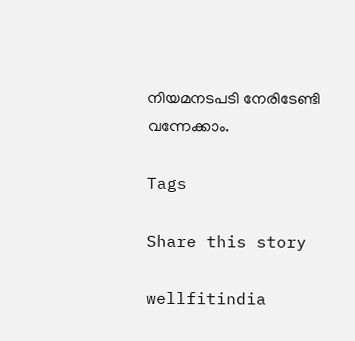നിയമനടപടി നേരിടേണ്ടി വന്നേക്കാം.

Tags

Share this story

wellfitindia